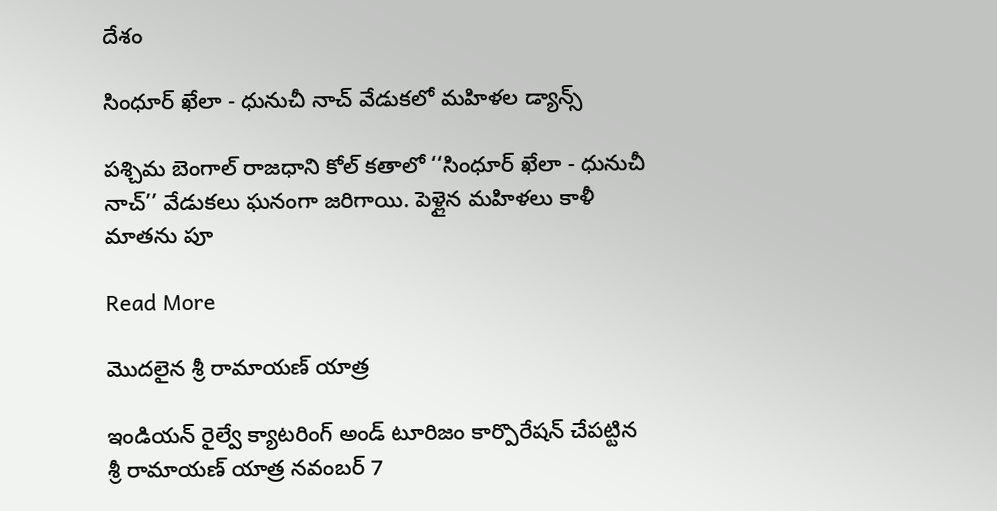దేశం

సింధూర్ ఖేలా - ధునుచీ నాచ్ వేడుకలో మహిళల డ్యాన్స్

పశ్చిమ బెంగాల్ రాజధాని కోల్ కతాలో ‘‘సింధూర్ ఖేలా - ధునుచీ నాచ్’’ వేడుకలు ఘనంగా జరిగాయి. పెళ్లైన మహిళలు కాళీ మాతను పూ

Read More

మొదలైన శ్రీ రామాయణ్ యాత్ర

ఇండియన్ రైల్వే క్యాటరింగ్ అండ్ టూరిజం కార్పొరేషన్ చేపట్టిన శ్రీ రామాయణ్ యాత్ర నవంబర్ 7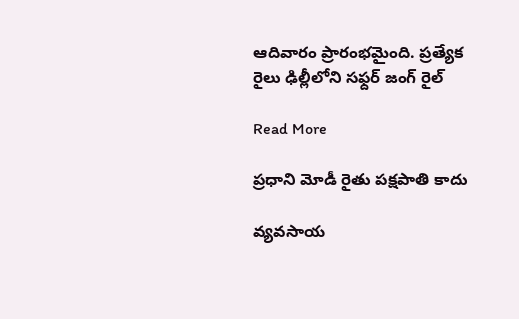ఆదివారం ప్రారంభమైంది. ప్రత్యేక రైలు ఢిల్లీలోని సఫ్దర్ జంగ్ రైల్

Read More

ప్రధాని మోడీ రైతు పక్షపాతి కాదు

వ్యవసాయ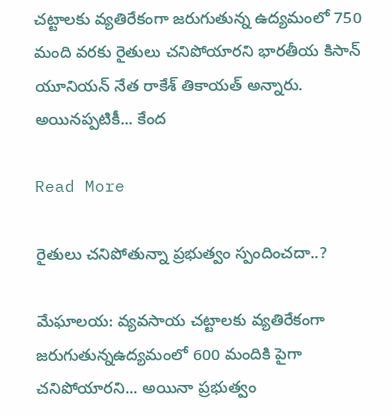చట్టాలకు వ్యతిరేకంగా జరుగుతున్న ఉద్యమంలో 750 మంది వరకు రైతులు చనిపోయారని భారతీయ కిసాన్ యూనియన్ నేత రాకేశ్ తికాయత్ అన్నారు. అయినప్పటికీ... కేంద

Read More

రైతులు చనిపోతున్నా ప్రభుత్వం స్పందించదా..?

మేఘాలయ: వ్యవసాయ చట్టాలకు వ్యతిరేకంగా జరుగుతున్నఉద్యమంలో 600 మందికి పైగా చనిపోయారని... అయినా ప్రభుత్వం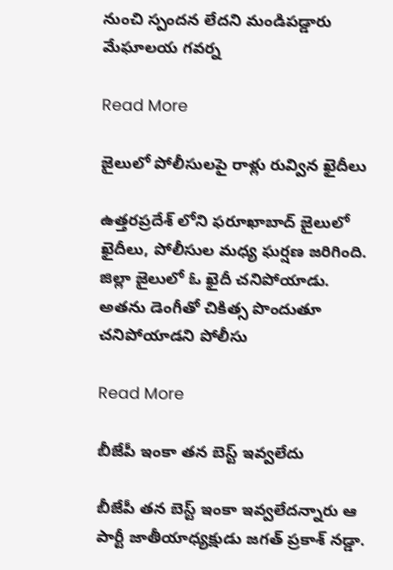నుంచి స్పందన లేదని మండిపడ్డారు మేఘాలయ గవర్న

Read More

జైలులో పోలీసులపై రాళ్లు రువ్విన ఖైదీలు

ఉత్తరప్రదేశ్ లోని ఫరూఖాబాద్ జైలులో ఖైదీలు, పోలీసుల మధ్య ఘర్షణ జరిగింది. జిల్లా జైలులో ఓ ఖైదీ చనిపోయాడు. అతను డెంగీతో చికిత్స పొందుతూ చనిపోయాడని పోలీసు

Read More

బీజేపీ ఇంకా తన బెస్ట్ ఇవ్వలేదు

బీజేపీ తన బెస్ట్ ఇంకా ఇవ్వలేదన్నారు ఆ పార్టీ జాతీయాధ్యక్షుడు జగత్ ప్రకాశ్ నడ్డా.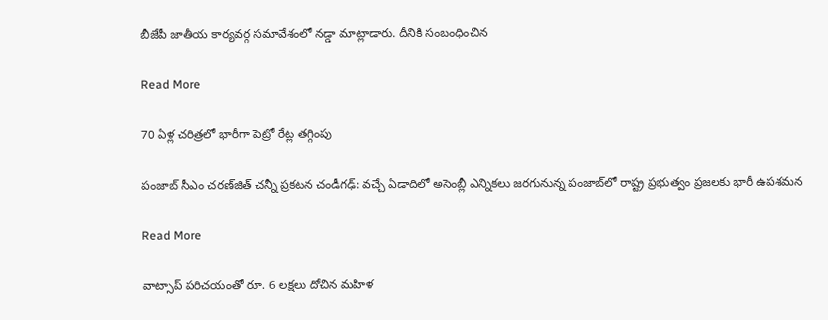బీజేపీ జాతీయ కార్యవర్గ సమావేశంలో నడ్డా మాట్లాడారు. దీనికి సంబంధించిన

Read More

70 ఏళ్ల చరిత్రలో భారీగా పెట్రో రేట్ల తగ్గింపు

పంజాబ్ సీఎం చరణ్‌జిత్ చన్నీ ప్రకటన చండీగఢ్: వచ్చే ఏడాదిలో అసెంబ్లీ ఎన్నికలు జరగునున్న పంజాబ్‌లో రాష్ట్ర ప్రభుత్వం ప్రజలకు భారీ ఉపశమన

Read More

వాట్సాప్ పరిచయంతో రూ. 6 లక్షలు దోచిన మహిళ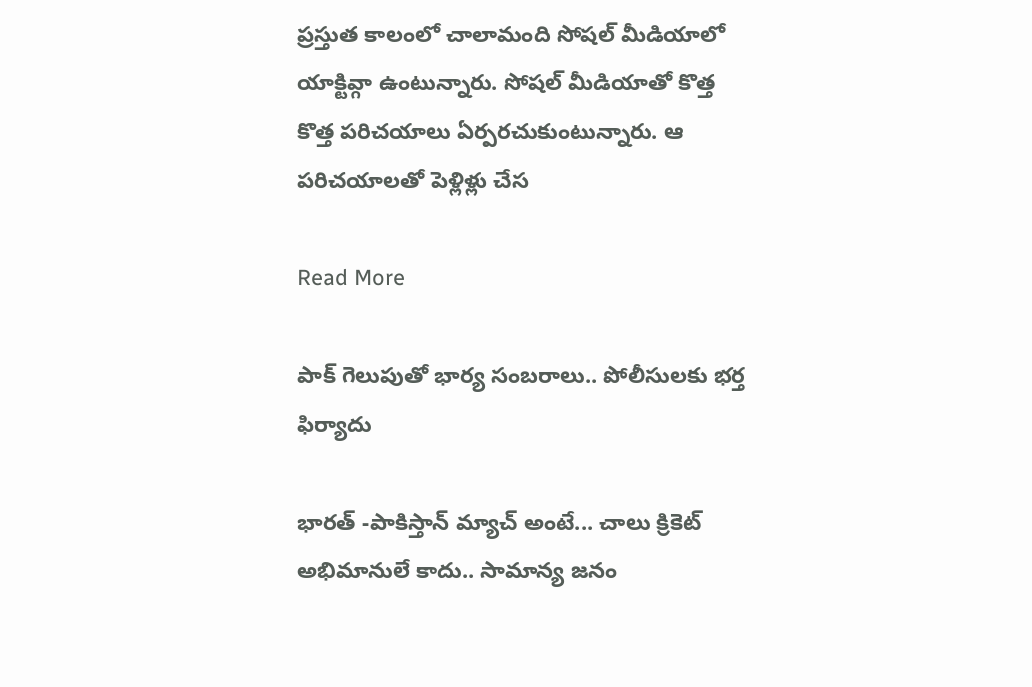ప్రస్తుత కాలంలో చాలామంది సోషల్ మీడియాలో యాక్టివ్గా ఉంటున్నారు. సోషల్ మీడియాతో కొత్త కొత్త పరిచయాలు ఏర్పరచుకుంటున్నారు. ఆ పరిచయాలతో పెళ్లిళ్లు చేస

Read More

పాక్ గెలుపుతో భార్య సంబరాలు.. పోలీసులకు భర్త ఫిర్యాదు

భారత్ -పాకిస్తాన్ మ్యాచ్ అంటే... చాలు క్రికెట్ అభిమానులే కాదు.. సామాన్య జనం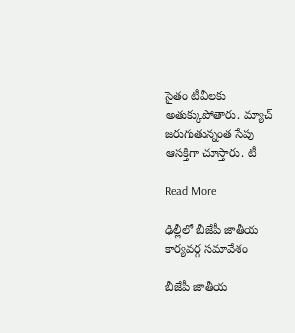సైతం టీవీలకు అతుక్కుపోతారు. మ్యాచ్ జరుగుతున్నంత సేపు ఆసక్తిగా చూస్తారు. టీ

Read More

ఢిల్లీలో బీజేపీ జాతీయ కార్యవర్గ సమావేశం

బీజేపీ జాతీయ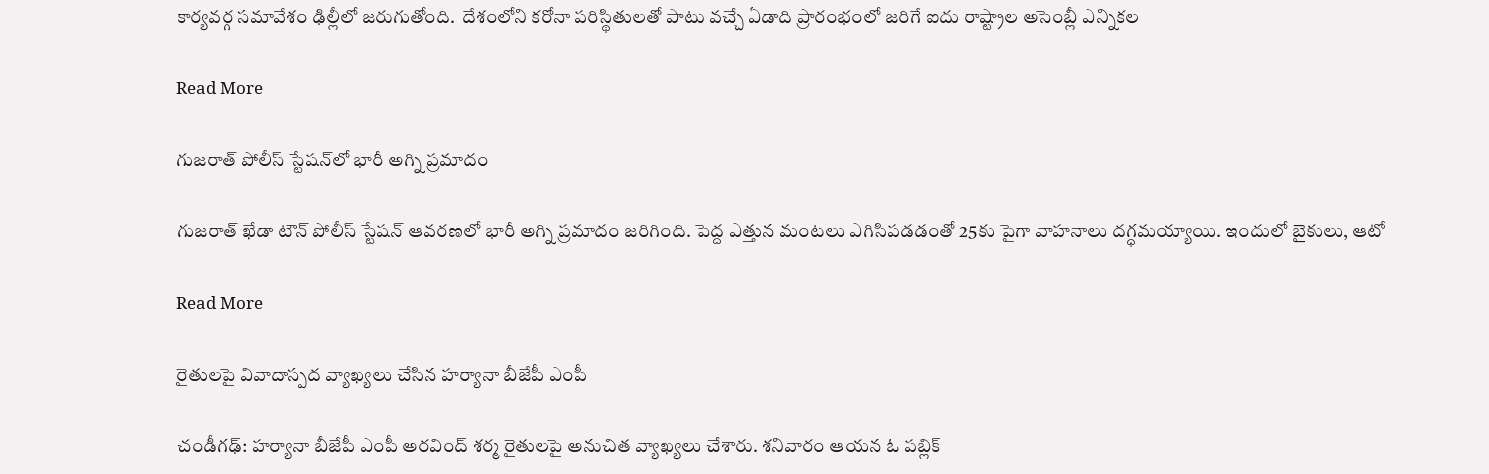కార్యవర్గ సమావేశం ఢిల్లీలో జరుగుతోంది.  దేశంలోని కరోనా పరిస్థితులతో పాటు వచ్చే ఏడాది ప్రారంభంలో జరిగే ఐదు రాష్ట్రాల అసెంబ్లీ ఎన్నికల

Read More

గుజరాత్ పోలీస్ స్టేషన్‌లో భారీ అగ్ని ప్రమాదం

గుజరాత్ ఖేడా టౌన్ పోలీస్ స్టేషన్ ఆవరణలో భారీ అగ్ని ప్రమాదం జరిగింది. పెద్ద ఎత్తున మంటలు ఎగిసిపడడంతో 25కు పైగా వాహనాలు దగ్ధమయ్యాయి. ఇందులో బైకులు, ఆటో

Read More

రైతులపై వివాదాస్పద వ్యాఖ్యలు చేసిన హర్యానా బీజేపీ ఎంపీ

చండీగఢ్‌‌‌‌: హర్యానా బీజేపీ ఎంపీ అరవింద్‌‌‌‌ శర్మ రైతులపై అనుచిత వ్యాఖ్యలు చేశారు. శనివారం ఆయన ఓ పబ్లిక్‌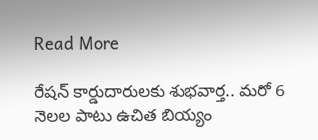Read More

రేషన్ కార్డుదారులకు శుభవార్త.. మరో 6 నెలల పాటు ఉచిత బియ్యం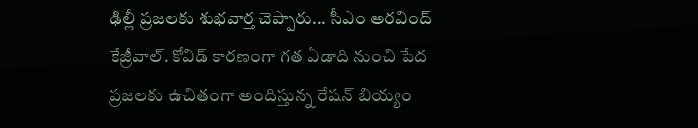ఢిల్లీ ప్రజలకు శుభవార్త చెప్పారు... సీఎం అరవింద్ కేజ్రీవాల్. కోవిడ్ కారణంగా గత ఏడాది నుంచి పేద ప్రజలకు ఉచితంగా అందిస్తున్న రేషన్ బియ్యం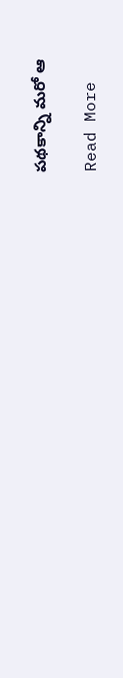పథకాన్ని మరో ఆ

Read More